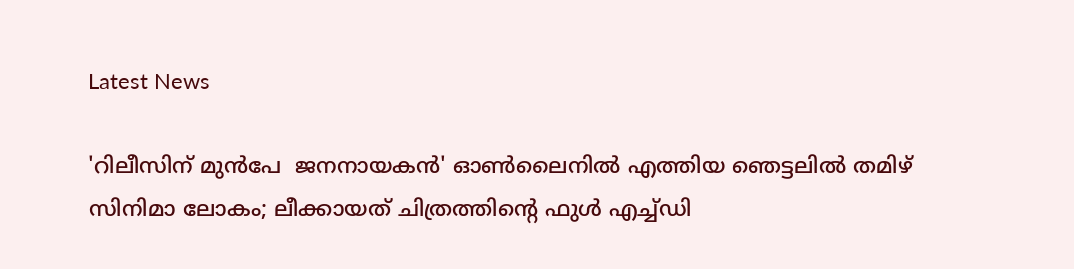Latest News

'റിലീസിന് മുന്‍പേ  ജനനായകന്‍' ഓണ്‍ലൈനില്‍ എത്തിയ ഞെട്ടലില്‍ തമിഴ് സിനിമാ ലോകം; ലീക്കായത് ചിത്രത്തിന്റെ ഫുള്‍ എച്ച്ഡി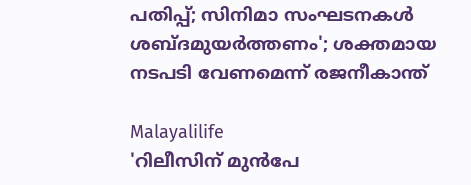പതിപ്പ്; സിനിമാ സംഘടനകള്‍ ശബ്ദമുയര്‍ത്തണം'; ശക്തമായ നടപടി വേണമെന്ന് രജനീകാന്ത്

Malayalilife
'റിലീസിന് മുന്‍പേ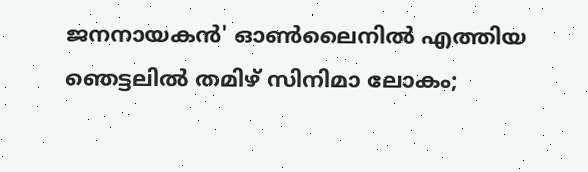ജനനായകന്‍' ഓണ്‍ലൈനില്‍ എത്തിയ ഞെട്ടലില്‍ തമിഴ് സിനിമാ ലോകം;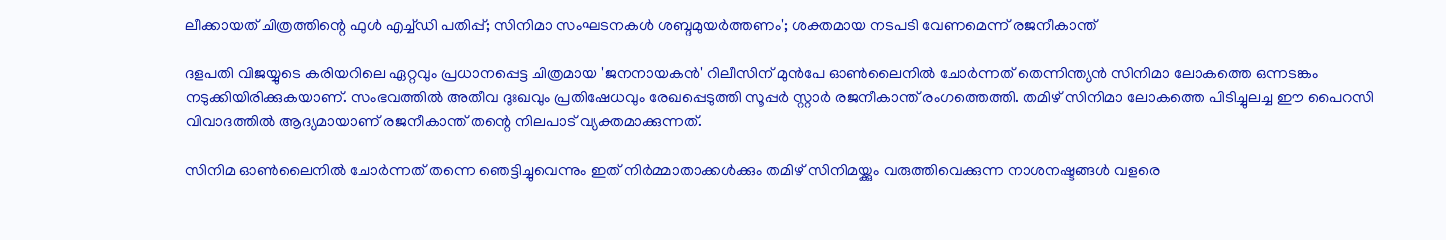ലീക്കായത് ചിത്രത്തിന്റെ ഫുള്‍ എച്ച്ഡി പതിപ്പ്; സിനിമാ സംഘടനകള്‍ ശബ്ദമുയര്‍ത്തണം'; ശക്തമായ നടപടി വേണമെന്ന് രജനീകാന്ത്

ദളപതി വിജയ്യുടെ കരിയറിലെ ഏറ്റവും പ്രധാനപ്പെട്ട ചിത്രമായ 'ജനനായകന്‍' റിലീസിന് മുന്‍പേ ഓണ്‍ലൈനില്‍ ചോര്‍ന്നത് തെന്നിന്ത്യന്‍ സിനിമാ ലോകത്തെ ഒന്നടങ്കം നടുക്കിയിരിക്കുകയാണ്. സംഭവത്തില്‍ അതീവ ദുഃഖവും പ്രതിഷേധവും രേഖപ്പെടുത്തി സൂപ്പര്‍ സ്റ്റാര്‍ രജനീകാന്ത് രംഗത്തെത്തി. തമിഴ് സിനിമാ ലോകത്തെ പിടിച്ചുലച്ച ഈ പൈറസി വിവാദത്തില്‍ ആദ്യമായാണ് രജനീകാന്ത് തന്റെ നിലപാട് വ്യക്തമാക്കുന്നത്.

സിനിമ ഓണ്‍ലൈനില്‍ ചോര്‍ന്നത് തന്നെ ഞെട്ടിച്ചുവെന്നും ഇത് നിര്‍മ്മാതാക്കള്‍ക്കും തമിഴ് സിനിമയ്ക്കും വരുത്തിവെക്കുന്ന നാശനഷ്ടങ്ങള്‍ വളരെ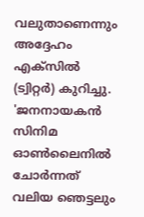വലുതാണെന്നും അദ്ദേഹം എക്സില്‍ (ട്വിറ്റര്‍) കുറിച്ചു. 'ജനനായകന്‍ സിനിമ ഓണ്‍ലൈനില്‍ ചോര്‍ന്നത് വലിയ ഞെട്ടലും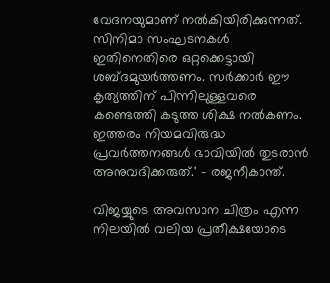വേദനയുമാണ് നല്‍കിയിരിക്കുന്നത്. സിനിമാ സംഘടനകള്‍ ഇതിനെതിരെ ഒറ്റക്കെട്ടായി ശബ്ദമുയര്‍ത്തണം. സര്‍ക്കാര്‍ ഈ കൃത്യത്തിന് പിന്നിലുള്ളവരെ കണ്ടെത്തി കടുത്ത ശിക്ഷ നല്‍കണം. ഇത്തരം നിയമവിരുദ്ധ പ്രവര്‍ത്തനങ്ങള്‍ ഭാവിയില്‍ തുടരാന്‍ അനുവദിക്കരുത്.' - രജനീകാന്ത്.

വിജയ്യുടെ അവസാന ചിത്രം എന്ന നിലയില്‍ വലിയ പ്രതീക്ഷയോടെ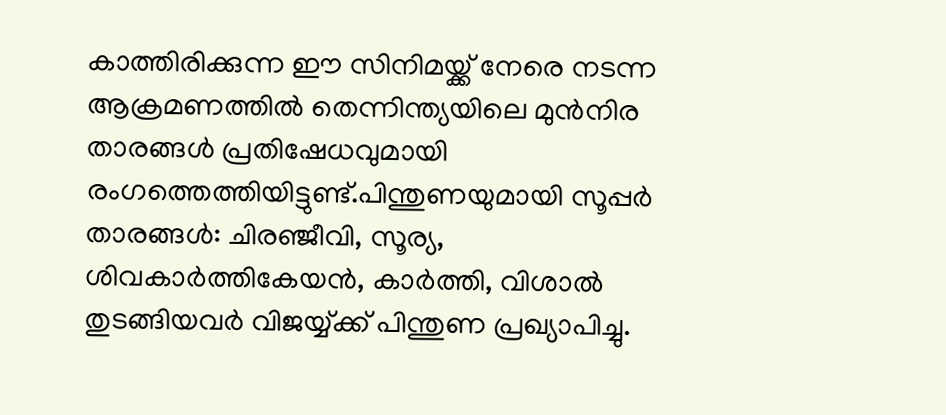കാത്തിരിക്കുന്ന ഈ സിനിമയ്ക്ക് നേരെ നടന്ന ആക്രമണത്തില്‍ തെന്നിന്ത്യയിലെ മുന്‍നിര താരങ്ങള്‍ പ്രതിഷേധവുമായി രംഗത്തെത്തിയിട്ടുണ്ട്.പിന്തുണയുമായി സൂപ്പര്‍ താരങ്ങള്‍: ചിരഞ്ജീവി, സൂര്യ, ശിവകാര്‍ത്തികേയന്‍, കാര്‍ത്തി, വിശാല്‍ തുടങ്ങിയവര്‍ വിജയ്യ്ക്ക് പിന്തുണ പ്രഖ്യാപിച്ചു.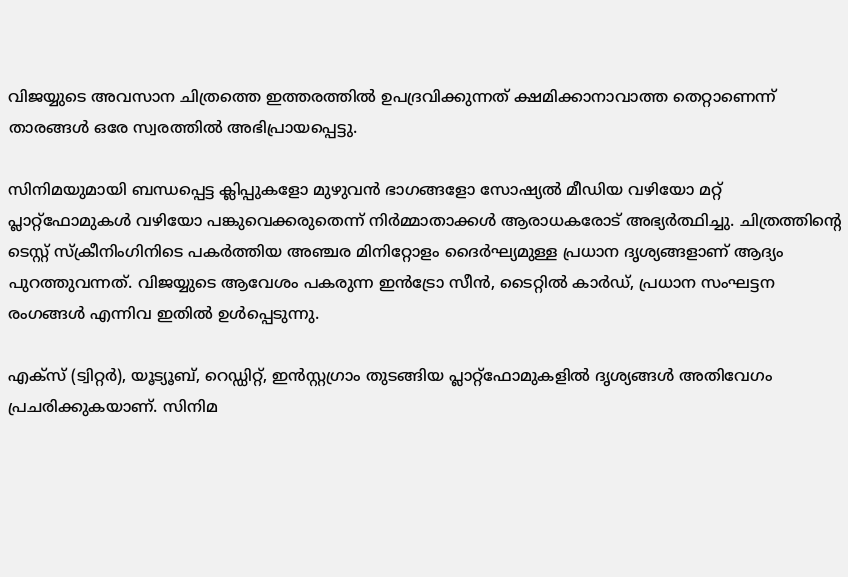വിജയ്യുടെ അവസാന ചിത്രത്തെ ഇത്തരത്തില്‍ ഉപദ്രവിക്കുന്നത് ക്ഷമിക്കാനാവാത്ത തെറ്റാണെന്ന് താരങ്ങള്‍ ഒരേ സ്വരത്തില്‍ അഭിപ്രായപ്പെട്ടു.

സിനിമയുമായി ബന്ധപ്പെട്ട ക്ലിപ്പുകളോ മുഴുവന്‍ ഭാഗങ്ങളോ സോഷ്യല്‍ മീഡിയ വഴിയോ മറ്റ് പ്ലാറ്റ്‌ഫോമുകള്‍ വഴിയോ പങ്കുവെക്കരുതെന്ന് നിര്‍മ്മാതാക്കള്‍ ആരാധകരോട് അഭ്യര്‍ത്ഥിച്ചു. ചിത്രത്തിന്റെ ടെസ്റ്റ് സ്‌ക്രീനിംഗിനിടെ പകര്‍ത്തിയ അഞ്ചര മിനിറ്റോളം ദൈര്‍ഘ്യമുള്ള പ്രധാന ദൃശ്യങ്ങളാണ് ആദ്യം പുറത്തുവന്നത്. വിജയ്യുടെ ആവേശം പകരുന്ന ഇന്‍ട്രോ സീന്‍, ടൈറ്റില്‍ കാര്‍ഡ്, പ്രധാന സംഘട്ടന രംഗങ്ങള്‍ എന്നിവ ഇതില്‍ ഉള്‍പ്പെടുന്നു.

എക്സ് (ട്വിറ്റര്‍), യൂട്യൂബ്, റെഡ്ഡിറ്റ്, ഇന്‍സ്റ്റഗ്രാം തുടങ്ങിയ പ്ലാറ്റ്‌ഫോമുകളില്‍ ദൃശ്യങ്ങള്‍ അതിവേഗം പ്രചരിക്കുകയാണ്. സിനിമ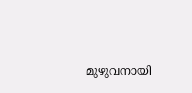മുഴുവനായി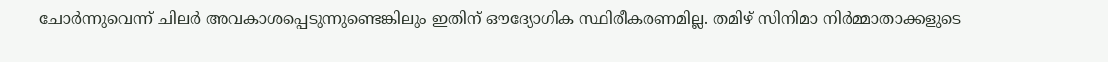ചോര്‍ന്നുവെന്ന് ചിലര്‍ അവകാശപ്പെടുന്നുണ്ടെങ്കിലും ഇതിന് ഔദ്യോഗിക സ്ഥിരീകരണമില്ല. തമിഴ് സിനിമാ നിര്‍മ്മാതാക്കളുടെ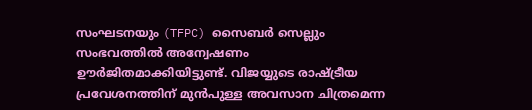സംഘടനയും (TFPC) സൈബര്‍ സെല്ലും സംഭവത്തില്‍ അന്വേഷണം ഊര്‍ജിതമാക്കിയിട്ടുണ്ട്. വിജയ്യുടെ രാഷ്ട്രീയ പ്രവേശനത്തിന് മുന്‍പുള്ള അവസാന ചിത്രമെന്ന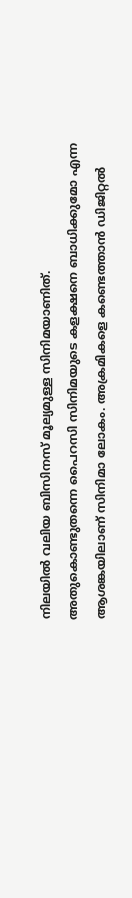നിലയില്‍ വലിയ ബിസിനസ് മൂല്യമുള്ള സിനിമയാണിത്. അതുകൊണ്ടുതന്നെ പൈറസി സിനിമയുടെ കളക്ഷനെ ബാധിക്കുമോ എന്ന ആശങ്കയിലാണ് സിനിമാ ലോകം. അക്രമികളെ കണ്ടെത്താന്‍ ഡിജിറ്റല്‍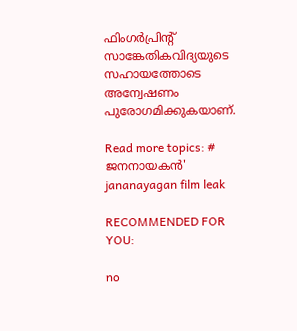ഫിംഗര്‍പ്രിന്റ് സാങ്കേതികവിദ്യയുടെ സഹായത്തോടെ അന്വേഷണം പുരോഗമിക്കുകയാണ്.

Read more topics: # ജനനായകന്‍'
jananayagan film leak

RECOMMENDED FOR YOU:

no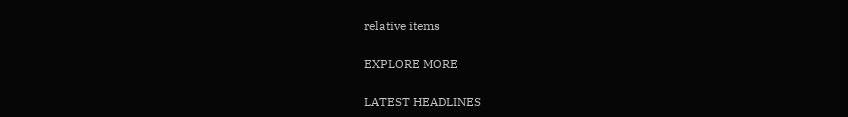relative items

EXPLORE MORE

LATEST HEADLINES